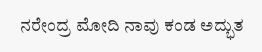ನರೇಂದ್ರ ಮೋದಿ ನಾವು ಕಂಡ ಅದ್ಭುತ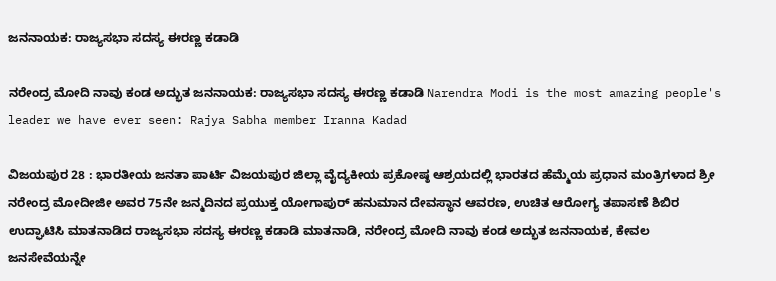ಜನನಾಯಕ: ರಾಜ್ಯಸಭಾ ಸದಸ್ಯ ಈರಣ್ಣ ಕಡಾಡಿ

ನರೇಂದ್ರ ಮೋದಿ ನಾವು ಕಂಡ ಅದ್ಭುತ ಜನನಾಯಕ: ರಾಜ್ಯಸಭಾ ಸದಸ್ಯ ಈರಣ್ಣ ಕಡಾಡಿ Narendra Modi is the most amazing people's leader we have ever seen: Rajya Sabha member Iranna Kadad

ವಿಜಯಪುರ 28 : ಭಾರತೀಯ ಜನತಾ ಪಾರ್ಟಿ ವಿಜಯಪುರ ಜಿಲ್ಲಾ ವೈದ್ಯಕೀಯ ಪ್ರಕೋಷ್ಠ ಆಶ್ರಯದಲ್ಲಿ ಭಾರತದ ಹೆಮ್ಮೆಯ ಪ್ರಧಾನ ಮಂತ್ರಿಗಳಾದ ಶ್ರೀ ನರೇಂದ್ರ ಮೋದೀಜೀ ಅವರ 75ನೇ ಜನ್ಮದಿನದ ಪ್ರಯುಕ್ತ ಯೋಗಾಪುರ್ ಹನುಮಾನ ದೇವಸ್ಥಾನ ಆವರಣ, ಉಚಿತ ಆರೋಗ್ಯ ತಪಾಸಣೆ ಶಿಬಿರ ಉದ್ಘಾಟಿಸಿ ಮಾತನಾಡಿದ ರಾಜ್ಯಸಭಾ ಸದಸ್ಯ ಈರಣ್ಣ ಕಡಾಡಿ ಮಾತನಾಡಿ, ನರೇಂದ್ರ ಮೋದಿ ನಾವು ಕಂಡ ಅದ್ಭುತ ಜನನಾಯಕ, ಕೇವಲ ಜನಸೇವೆಯನ್ನೇ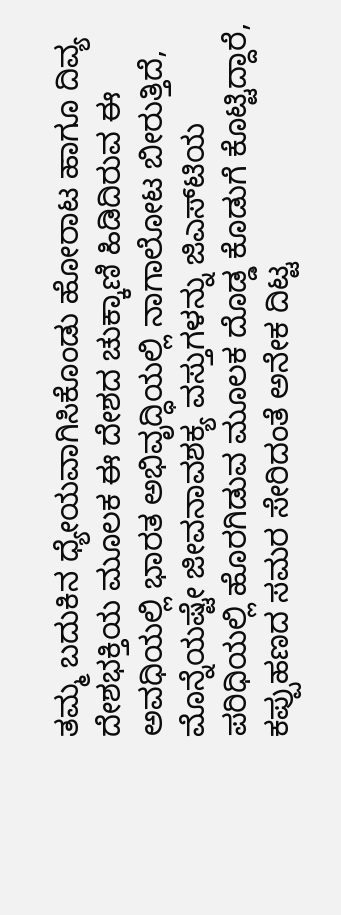ತಮ್ಮ ಬದುಕಿನ ಧ್ಯೇಯವಾಗಿಸಿಕೊಂಡು ಹೋರಾಟ ಹಾಗೂ ದಿವ್ಯ ದೇಶಭಕ್ತಿಯ ಮೂಲಕ ಈ ದೇಶದ ಚುಕ್ಕಾಣಿ ಹಿಡಿದಿರುವ ಈ ಅವಧಿಯಲ್ಲಿ ಭಾರತ ಅಭಿವೃದ್ಧಿಯಲ್ಲಿ ನಾಗಾಲೋಟ ಬೀರುತ್ತಿದೆ, ಮೊನ್ನೆಯಷ್ಟೇ ಜೀವನಾವಶಕ್ಯ ವಸ್ತುಗಳನ್ನು ಜಿಎಸ್‌ಟಿಯ ಪರಿಧಿಯಲ್ಲಿ ಹೊರಗಿಡುವ ಮೂಲಕ ದೊಡ್ಡ ಕೊಡುಗೆ ಕೊಟ್ಟಿದ್ದಾರೆ, ಕಪ್ಪುಹಣದ ಸಮರ ಸೇರಿದಂತೆ ಅನೇಕ ದಿಟ್ಟ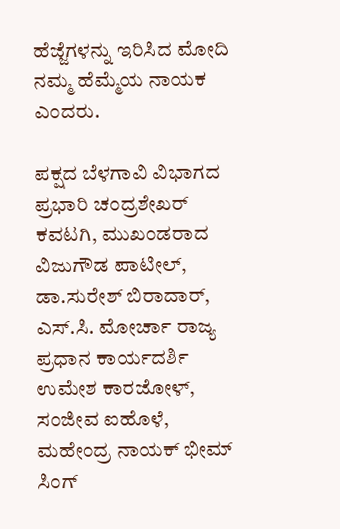ಹೆಜ್ಜೆಗಳನ್ನು ಇರಿಸಿದ ಮೋದಿ ನಮ್ಮ ಹೆಮ್ಮೆಯ ನಾಯಕ ಎಂದರು.

ಪಕ್ಷದ ಬೆಳಗಾವಿ ವಿಭಾಗದ ಪ್ರಭಾರಿ ಚಂದ್ರಶೇಖರ್ ಕವಟಗಿ, ಮುಖಂಡರಾದ ವಿಜುಗೌಡ ಪಾಟೀಲ್, ಡಾ.ಸುರೇಶ್ ಬಿರಾದಾರ್, ಎಸ್‌.ಸಿ. ಮೋರ್ಚಾ ರಾಜ್ಯ ಪ್ರಧಾನ ಕಾರ್ಯದರ್ಶಿ ಉಮೇಶ ಕಾರಜೋಳ್, ಸಂಜೀವ ಐಹೊಳೆ, ಮಹೇಂದ್ರ ನಾಯಕ್ ಭೀಮ್ ಸಿಂಗ್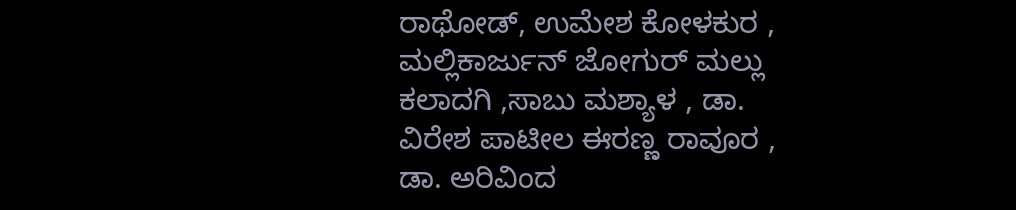ರಾಥೋಡ್, ಉಮೇಶ ಕೋಳಕುರ , ಮಲ್ಲಿಕಾರ್ಜುನ್ ಜೋಗುರ್ ಮಲ್ಲು ಕಲಾದಗಿ ,ಸಾಬು ಮಶ್ಯಾಳ , ಡಾ. ವಿರೇಶ ಪಾಟೀಲ ಈರಣ್ಣ ರಾವೂರ , ಡಾ. ಅರಿವಿಂದ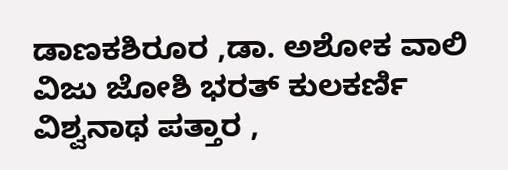ಡಾಣಕಶಿರೂರ ,ಡಾ. ಅಶೋಕ ವಾಲಿ ವಿಜು ಜೋಶಿ ಭರತ್ ಕುಲಕರ್ಣಿ ವಿಶ್ವನಾಥ ಪತ್ತಾರ ,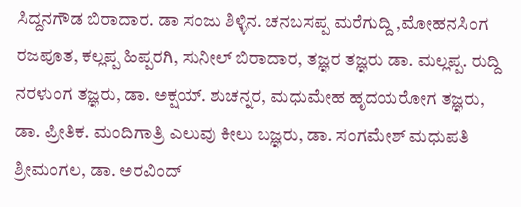ಸಿದ್ದನಗೌಡ ಬಿರಾದಾರ. ಡಾ ಸಂಜು ಶಿಳ್ಳಿನ. ಚನಬಸಪ್ಪ ಮರೆಗುದ್ದಿ ,ಮೋಹನಸಿಂಗ ರಜಪೂತ, ಕಲ್ಲಪ್ಪ ಹಿಪ್ಪರಗಿ, ಸುನೀಲ್ ಬಿರಾದಾರ, ತಜ್ಞರ ತಜ್ಞರು ಡಾ. ಮಲ್ಲಪ್ಪ. ರುದ್ದಿ ನರಳುಂಗ ತಜ್ಞರು, ಡಾ. ಅಕ್ಷಯ್‌. ಶುಚನ್ನರ, ಮಧುಮೇಹ ಹೃದಯರೋಗ ತಜ್ಞರು, ಡಾ. ಪ್ರೀತಿಕ. ಮಂದಿಗಾತ್ರಿ ಎಲುವು ಕೀಲು ಬಜ್ಞರು, ಡಾ. ಸಂಗಮೇಶ್ ಮಧುಪತಿ ಶ್ರೀಮಂಗಲ, ಡಾ. ಅರವಿಂದ್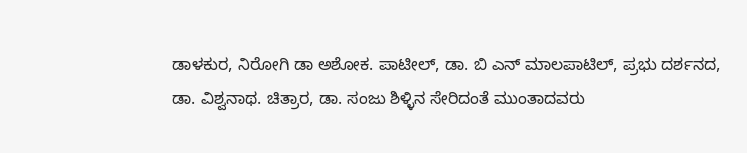ಡಾಳಕುರ, ನಿರೋಗಿ ಡಾ ಅಶೋಕ. ಪಾಟೀಲ್, ಡಾ. ಬಿ ಎನ್ ಮಾಲಪಾಟಿಲ್, ಪ್ರಭು ದರ್ಶನದ, ಡಾ. ವಿಶ್ವನಾಥ. ಚಿತ್ರಾರ, ಡಾ. ಸಂಜು ಶಿಳ್ಳಿನ ಸೇರಿದಂತೆ ಮುಂತಾದವರು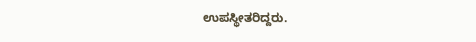ಉಪಸ್ಥೀತರಿದ್ದರು.